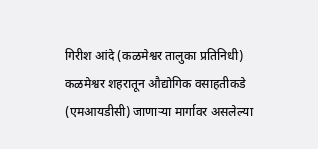गिरीश आंदे (कळमेश्वर तालुका प्रतिनिधी)
कळमेश्वर शहरातून औद्योगिक वसाहतीकडे (एमआयडीसी) जाणाऱ्या मार्गावर असलेल्या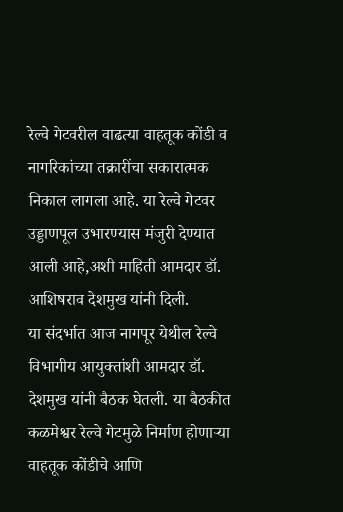रेल्वे गेटवरील वाढत्या वाहतूक कोंडी व नागरिकांच्या तक्रारींचा सकारात्मक निकाल लागला आहे. या रेल्वे गेटवर उड्डाणपूल उभारण्यास मंजुरी देण्यात आली आहे,अशी माहिती आमदार डॉ. आशिषराव देशमुख यांनी दिली.
या संदर्भात आज नागपूर येथील रेल्वे विभागीय आयुक्तांशी आमदार डॉ. देशमुख यांनी बैठक घेतली. या बैठकीत कळमेश्वर रेल्वे गेटमुळे निर्माण होणाऱ्या वाहतूक कोंडीचे आणि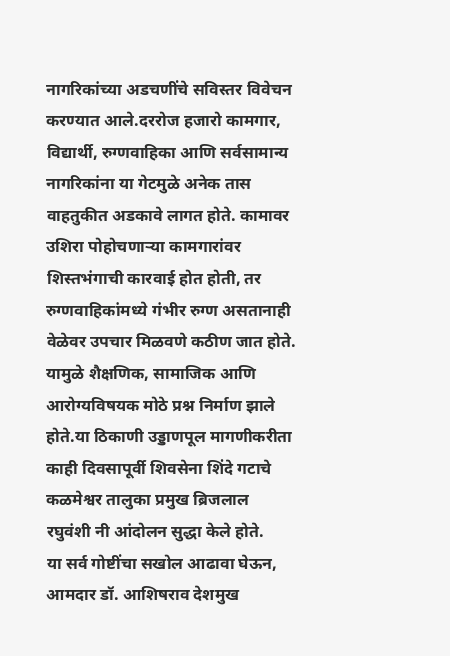नागरिकांच्या अडचणींचे सविस्तर विवेचन करण्यात आले.दररोज हजारो कामगार, विद्यार्थी, रुग्णवाहिका आणि सर्वसामान्य नागरिकांना या गेटमुळे अनेक तास वाहतुकीत अडकावे लागत होते. कामावर उशिरा पोहोचणाऱ्या कामगारांवर शिस्तभंगाची कारवाई होत होती, तर रुग्णवाहिकांमध्ये गंभीर रुग्ण असतानाही वेळेवर उपचार मिळवणे कठीण जात होते. यामुळे शैक्षणिक, सामाजिक आणि आरोग्यविषयक मोठे प्रश्न निर्माण झाले होते.या ठिकाणी उड्डाणपूल मागणीकरीता काही दिवसापूर्वी शिवसेना शिंदे गटाचे कळमेश्वर तालुका प्रमुख ब्रिजलाल रघुवंशी नी आंदोलन सुद्धा केले होते.
या सर्व गोष्टींचा सखोल आढावा घेऊन, आमदार डॉ. आशिषराव देशमुख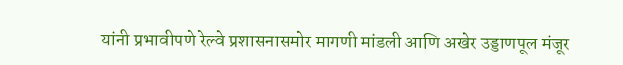यांनी प्रभावीपणे रेल्वे प्रशासनासमोर मागणी मांडली आणि अखेर उड्डाणपूल मंजूर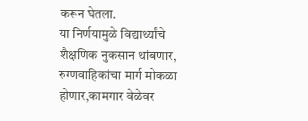करून घेतला.
या निर्णयामुळे विद्यार्थ्यांचे शैक्षणिक नुकसान थांबणार, रुग्णवाहिकांचा मार्ग मोकळा होणार,कामगार वेळेवर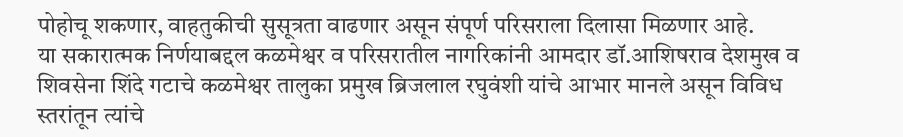पोहोचू शकणार, वाहतुकीची सुसूत्रता वाढणार असून संपूर्ण परिसराला दिलासा मिळणार आहे.
या सकारात्मक निर्णयाबद्दल कळमेश्वर व परिसरातील नागरिकांनी आमदार डॉ.आशिषराव देशमुख व शिवसेना शिंदे गटाचे कळमेश्वर तालुका प्रमुख ब्रिजलाल रघुवंशी यांचे आभार मानले असून विविध स्तरांतून त्यांचे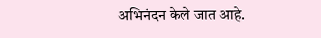अभिनंदन केले जात आहे.